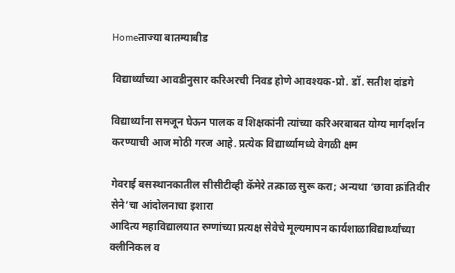Homeताज्या बातम्याबीड

विद्यार्थ्यांच्या आवडीनुसार करिअरची निवड होणे आवश्यक-प्रो. डॉ. सतीश दांडगे

विद्यार्थ्यांना समजून घेऊन पालक व शिक्षकांनी त्यांच्या करिअरबाबत योग्य मार्गदर्शन करण्याची आज मोठी गरज आहे. प्रत्येक विद्यार्थ्यामध्ये वेगळी क्षम

गेवराई बसस्थानकातील सीसीटीव्ही कॅमेरे तत्काळ सुरू करा; अन्यथा ‘छावा क्रांतिवीर सेने’चा आंदोलनाचा इशारा
आदित्य महाविद्यालयात रुग्णांच्या प्रत्यक्ष सेवेचे मूल्यमापन कार्यशाळाविद्यार्थ्यांच्या क्लीनिकल व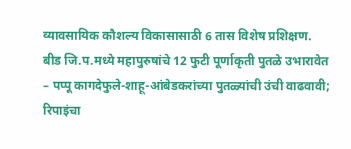व्यावसायिक कौशल्य विकासासाठी 6 तास विशेष प्रशिक्षण.
बीड जि.प.मध्ये महापुरुषांचे 12 फुटी पूर्णाकृती पुतळे उभारावेत – पप्पू कागदेफुले-शाहू-आंबेडकरांच्या पुतळ्यांची उंची वाढवावी; रिपाइंचा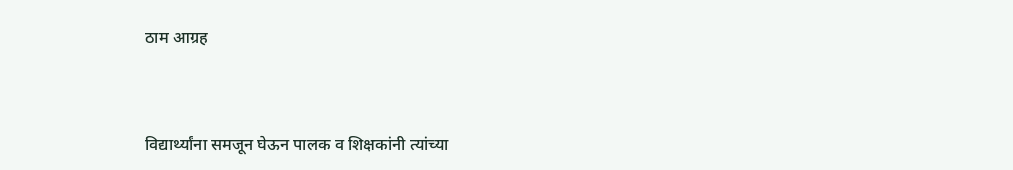ठाम आग्रह



विद्यार्थ्यांना समजून घेऊन पालक व शिक्षकांनी त्यांच्या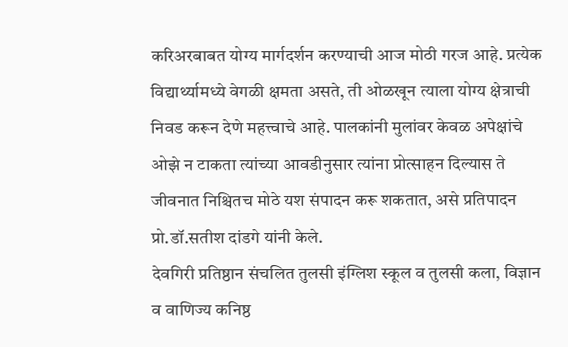करिअरबाबत योग्य मार्गदर्शन करण्याची आज मोठी गरज आहे. प्रत्येक विद्यार्थ्यामध्ये वेगळी क्षमता असते, ती ओळखून त्याला योग्य क्षेत्राची निवड करून देणे महत्त्वाचे आहे. पालकांनी मुलांवर केवळ अपेक्षांचे ओझे न टाकता त्यांच्या आवडीनुसार त्यांना प्रोत्साहन दिल्यास ते जीवनात निश्चितच मोठे यश संपादन करू शकतात, असे प्रतिपादन प्रो.डॉ.सतीश दांडगे यांनी केले.
देवगिरी प्रतिष्ठान संचलित तुलसी इंग्लिश स्कूल व तुलसी कला, विज्ञान व वाणिज्य कनिष्ठ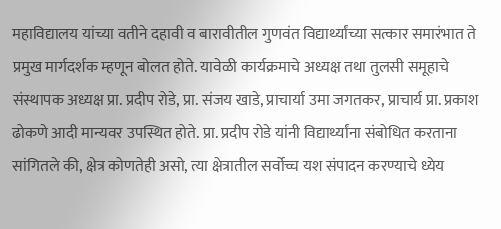महाविद्यालय यांच्या वतीने दहावी व बारावीतील गुणवंत विद्यार्थ्यांच्या सत्कार समारंभात ते प्रमुख मार्गदर्शक म्हणून बोलत होते. यावेळी कार्यक्रमाचे अध्यक्ष तथा तुलसी समूहाचे संस्थापक अध्यक्ष प्रा. प्रदीप रोडे, प्रा. संजय खाडे, प्राचार्या उमा जगतकर, प्राचार्य प्रा. प्रकाश ढोकणे आदी मान्यवर उपस्थित होते. प्रा. प्रदीप रोडे यांनी विद्यार्थ्यांना संबोधित करताना सांगितले की, क्षेत्र कोणतेही असो, त्या क्षेत्रातील सर्वोच्च यश संपादन करण्याचे ध्येय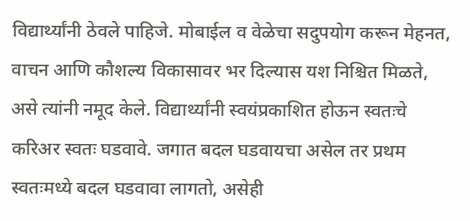विद्यार्थ्यांनी ठेवले पाहिजे. मोबाईल व वेळेचा सदुपयोग करून मेहनत, वाचन आणि कौशल्य विकासावर भर दिल्यास यश निश्चित मिळते, असे त्यांनी नमूद केले. विद्यार्थ्यांनी स्वयंप्रकाशित होऊन स्वतःचे करिअर स्वतः घडवावे. जगात बदल घडवायचा असेल तर प्रथम स्वतःमध्ये बदल घडवावा लागतो, असेही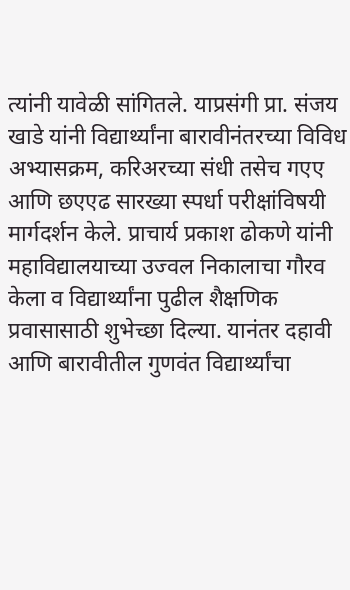त्यांनी यावेळी सांगितले. याप्रसंगी प्रा. संजय खाडे यांनी विद्यार्थ्यांना बारावीनंतरच्या विविध अभ्यासक्रम, करिअरच्या संधी तसेच गएए आणि छएएढ सारख्या स्पर्धा परीक्षांविषयी मार्गदर्शन केले. प्राचार्य प्रकाश ढोकणे यांनी महाविद्यालयाच्या उज्वल निकालाचा गौरव केला व विद्यार्थ्यांना पुढील शैक्षणिक प्रवासासाठी शुभेच्छा दिल्या. यानंतर दहावी आणि बारावीतील गुणवंत विद्यार्थ्यांचा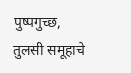पुष्पगुच्छ, तुलसी समूहाचे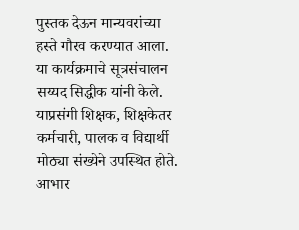पुस्तक देऊन मान्यवरांच्या हस्ते गौरव करण्यात आला.  या कार्यक्रमाचे सूत्रसंचालन सय्यद सिद्धीक यांनी केले. याप्रसंगी शिक्षक, शिक्षकेतर कर्मचारी, पालक व विद्यार्थी मोठ्या संख्येने उपस्थित होते. आभार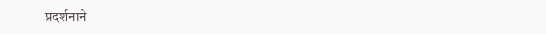प्रदर्शनाने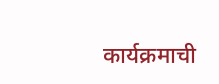कार्यक्रमाची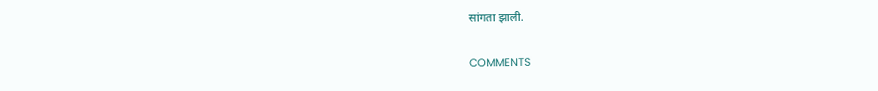सांगता झाली.

COMMENTS